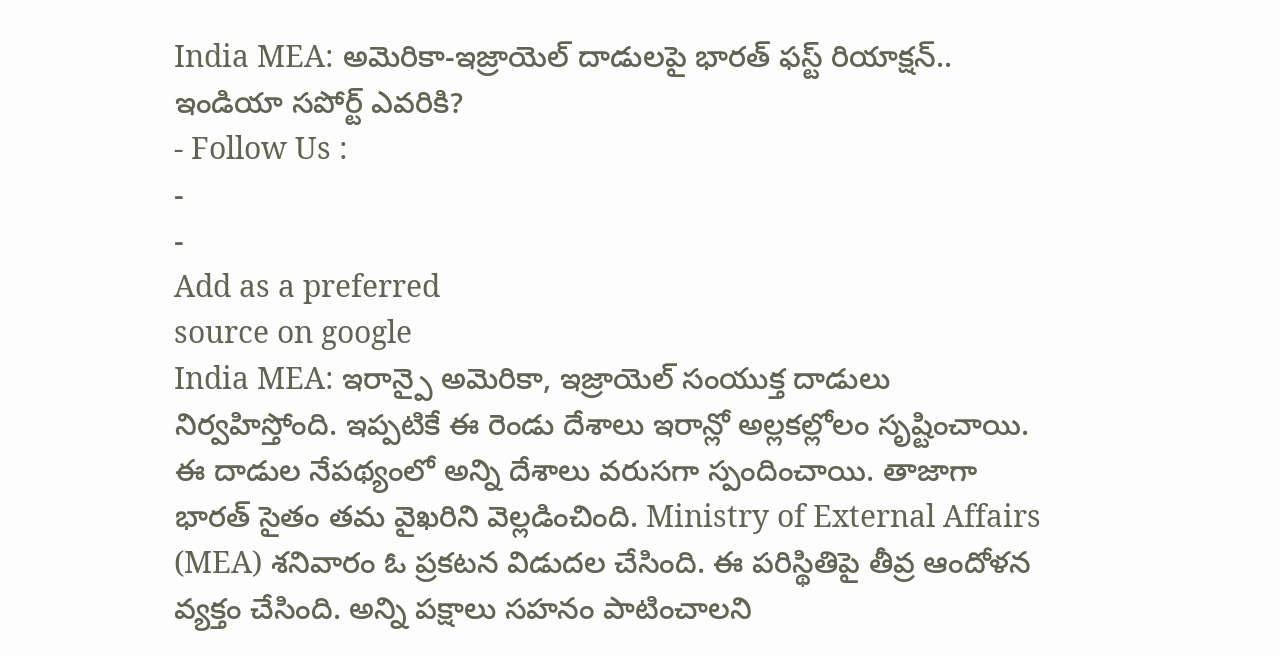India MEA: అమెరికా-ఇజ్రాయెల్ దాడులపై భారత్ ఫస్ట్ రియాక్షన్.. ఇండియా సపోర్ట్ ఎవరికి?
- Follow Us :
-
-
Add as a preferred
source on google
India MEA: ఇరాన్పై అమెరికా, ఇజ్రాయెల్ సంయుక్త దాడులు నిర్వహిస్తోంది. ఇప్పటికే ఈ రెండు దేశాలు ఇరాన్లో అల్లకల్లోలం సృష్టించాయి. ఈ దాడుల నేపథ్యంలో అన్ని దేశాలు వరుసగా స్పందించాయి. తాజాగా భారత్ సైతం తమ వైఖరిని వెల్లడించింది. Ministry of External Affairs (MEA) శనివారం ఓ ప్రకటన విడుదల చేసింది. ఈ పరిస్థితిపై తీవ్ర ఆందోళన వ్యక్తం చేసింది. అన్ని పక్షాలు సహనం పాటించాలని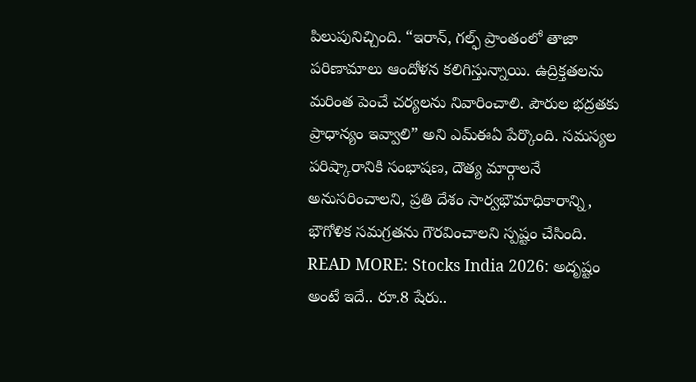పిలుపునిచ్చింది. “ఇరాన్, గల్ఫ్ ప్రాంతంలో తాజా పరిణామాలు ఆందోళన కలిగిస్తున్నాయి. ఉద్రిక్తతలను మరింత పెంచే చర్యలను నివారించాలి. పౌరుల భద్రతకు ప్రాధాన్యం ఇవ్వాలి” అని ఎమ్ఈఏ పేర్కొంది. సమస్యల పరిష్కారానికి సంభాషణ, దౌత్య మార్గాలనే అనుసరించాలని, ప్రతి దేశం సార్వభౌమాధికారాన్ని, భౌగోళిక సమగ్రతను గౌరవించాలని స్పష్టం చేసింది.
READ MORE: Stocks India 2026: అదృష్టం అంటే ఇదే.. రూ.8 షేరు..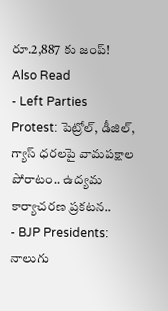రూ.2,887 కు జంప్!
Also Read
- Left Parties Protest: పెట్రోల్, డీజిల్, గ్యాస్ ధరలపై వామపక్షాల పోరాటం.. ఉద్యమ కార్యాచరణ ప్రకటన..
- BJP Presidents: నాలుగు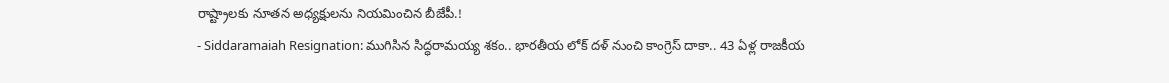రాష్ట్రాలకు నూతన అధ్యక్షులను నియమించిన బీజేపీ.!
- Siddaramaiah Resignation: ముగిసిన సిద్ధరామయ్య శకం.. భారతీయ లోక్ దళ్ నుంచి కాంగ్రెస్ దాకా.. 43 ఏళ్ల రాజకీయ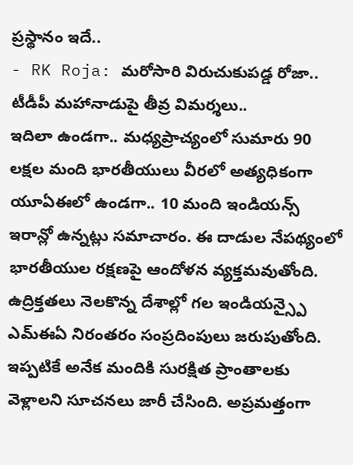ప్రస్థానం ఇదే..
- RK Roja: మరోసారి విరుచుకుపడ్డ రోజా.. టీడీపీ మహానాడుపై తీవ్ర విమర్శలు..
ఇదిలా ఉండగా.. మధ్యప్రాచ్యంలో సుమారు 90 లక్షల మంది భారతీయులు వీరలో అత్యధికంగా యూఏఈలో ఉండగా.. 10 మంది ఇండియన్స్ ఇరాన్లో ఉన్నట్లు సమాచారం. ఈ దాడుల నేపథ్యంలో భారతీయుల రక్షణపై ఆందోళన వ్యక్తమవుతోంది. ఉద్రిక్తతలు నెలకొన్న దేశాల్లో గల ఇండియన్స్పై ఎమ్ఈఏ నిరంతరం సంప్రదింపులు జరుపుతోంది. ఇప్పటికే అనేక మందికి సురక్షిత ప్రాంతాలకు వెళ్లాలని సూచనలు జారీ చేసింది. అప్రమత్తంగా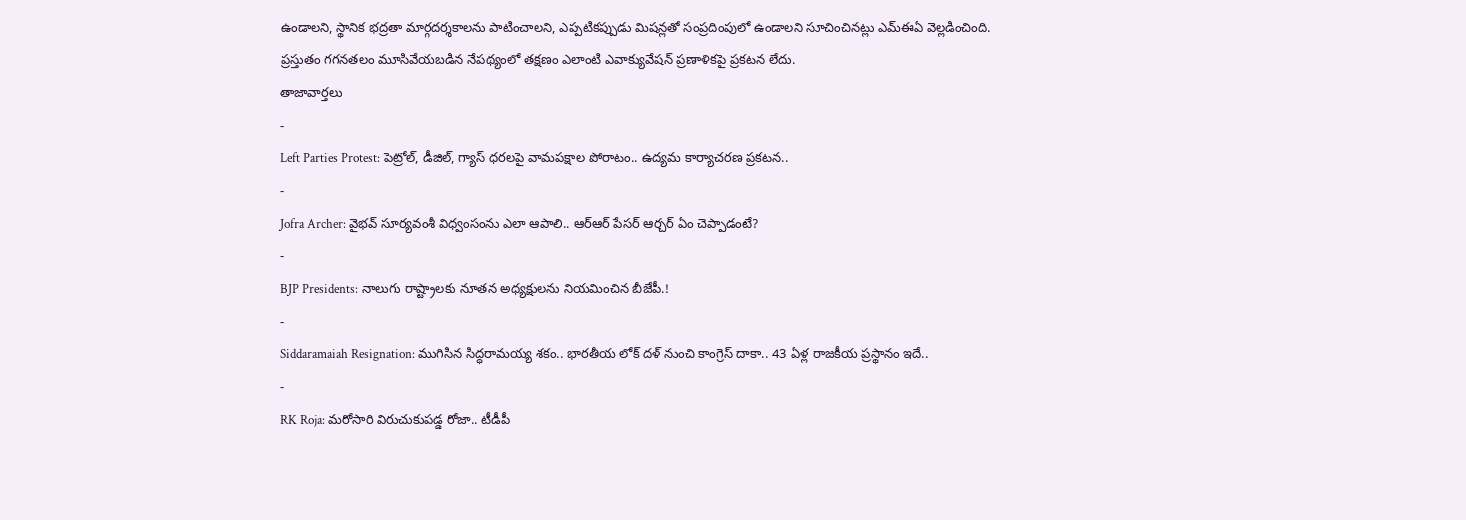ఉండాలని, స్థానిక భద్రతా మార్గదర్శకాలను పాటించాలని, ఎప్పటికప్పుడు మిషన్లతో సంప్రదింపులో ఉండాలని సూచించినట్లు ఎమ్ఈఏ వెల్లడించింది. ప్రస్తుతం గగనతలం మూసివేయబడిన నేపథ్యంలో తక్షణం ఎలాంటి ఎవాక్యువేషన్ ప్రణాళికపై ప్రకటన లేదు.
తాజావార్తలు
-
Left Parties Protest: పెట్రోల్, డీజిల్, గ్యాస్ ధరలపై వామపక్షాల పోరాటం.. ఉద్యమ కార్యాచరణ ప్రకటన..
-
Jofra Archer: వైభవ్ సూర్యవంశీ విధ్వంసంను ఎలా ఆపాలి.. ఆర్ఆర్ పేసర్ ఆర్చర్ ఏం చెప్పాడంటే?
-
BJP Presidents: నాలుగు రాష్ట్రాలకు నూతన అధ్యక్షులను నియమించిన బీజేపీ.!
-
Siddaramaiah Resignation: ముగిసిన సిద్ధరామయ్య శకం.. భారతీయ లోక్ దళ్ నుంచి కాంగ్రెస్ దాకా.. 43 ఏళ్ల రాజకీయ ప్రస్థానం ఇదే..
-
RK Roja: మరోసారి విరుచుకుపడ్డ రోజా.. టీడీపీ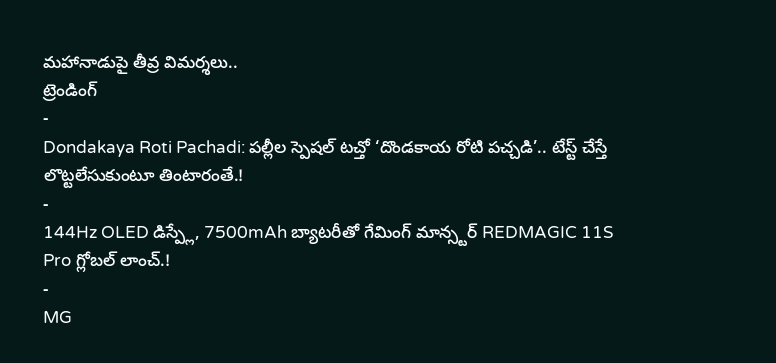మహానాడుపై తీవ్ర విమర్శలు..
ట్రెండింగ్
-
Dondakaya Roti Pachadi: పల్లీల స్పెషల్ టచ్తో ‘దొండకాయ రోటి పచ్చడి’.. టేస్ట్ చేస్తే లొట్టలేసుకుంటూ తింటారంతే.!
-
144Hz OLED డిస్ప్లే, 7500mAh బ్యాటరీతో గేమింగ్ మాన్స్టర్ REDMAGIC 11S Pro గ్లోబల్ లాంచ్.!
-
MG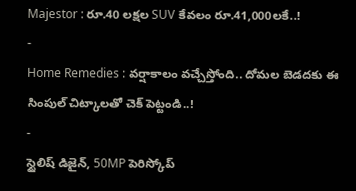Majestor : రూ.40 లక్షల SUV కేవలం రూ.41,000లకే..!
-
Home Remedies : వర్షాకాలం వచ్చేస్తోంది.. దోమల బెడదకు ఈ సింపుల్ చిట్కాలతో చెక్ పెట్టండి..!
-
స్టైలిష్ డిజైన్, 50MP పెరిస్కోప్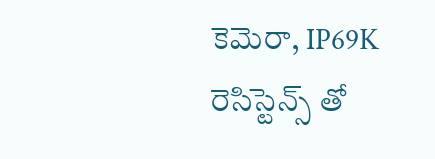కెమెరా, IP69K రెసిస్టెన్స్ తో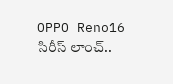OPPO Reno16 సిరీస్ లాంచ్..